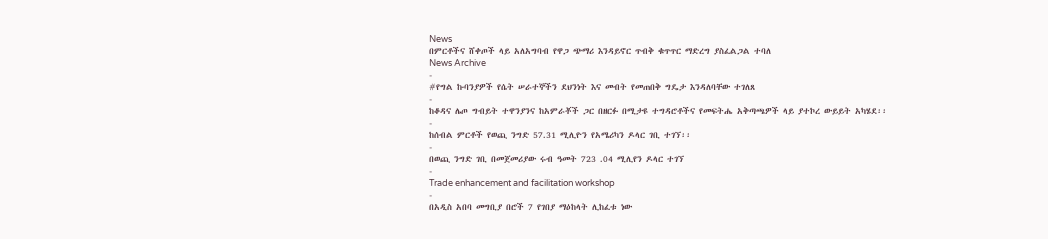News
በምርቶችና ሸቀጦች ላይ አለአግባብ የዋጋ ጭማሪ እንዳይኖር ጥብቅ ቁጥጥር ማድረግ ያስፈልጋል ተባለ
News Archive
-
#የግል ኩባንያዎች የሴት ሠራተኞችን ደህንነት እና መብት የመጠበቅ ግዴታ እንዳለባቸው ተገለጸ
-
ከቆዳና ሌጦ ግብይት ተዋንያንና ከአምራቾች ጋር በዘርፉ በሚታዩ ተግዳሮቶችና የመፍትሔ አቅጣጫዎች ላይ ያተኮረ ውይይት አካሄደ፡፡
-
ከሰብል ምርቶች የወጪ ንግድ 57.31 ሚሊዮን የአሜሪካን ዶላር ገቢ ተገኘ፡፡
-
በወጪ ንግድ ገቢ በመጀመሪያው ሩብ ዓመት 723 .04 ሚሊየን ዶላር ተገኘ
-
Trade enhancement and facilitation workshop
-
በአዲስ አበባ መግቢያ በሮች 7 የገበያ ማዕከላት ሊከፈቱ ነው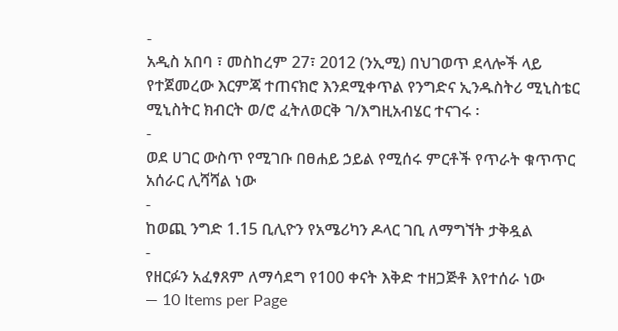-
አዲስ አበባ ፣ መስከረም 27፣ 2012 (ንኢሚ) በህገወጥ ደላሎች ላይ የተጀመረው እርምጃ ተጠናክሮ እንደሚቀጥል የንግድና ኢንዱስትሪ ሚኒስቴር ሚኒስትር ክብርት ወ/ሮ ፈትለወርቅ ገ/እግዚአብሄር ተናገሩ ፡
-
ወደ ሀገር ውስጥ የሚገቡ በፀሐይ ኃይል የሚሰሩ ምርቶች የጥራት ቁጥጥር አሰራር ሊሻሻል ነው
-
ከወጪ ንግድ 1.15 ቢሊዮን የአሜሪካን ዶላር ገቢ ለማግኘት ታቅዷል
-
የዘርፉን አፈፃጸም ለማሳደግ የ100 ቀናት እቅድ ተዘጋጅቶ እየተሰራ ነው
— 10 Items per Page